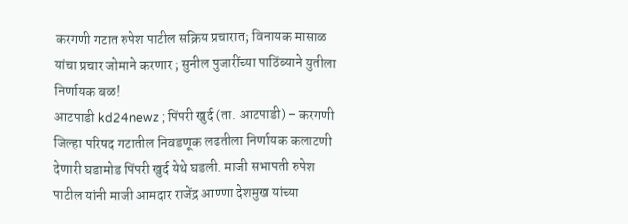करगणी गटात रुपेश पाटील सक्रिय प्रचारात; विनायक मासाळ यांचा प्रचार जोमाने करणार ; सुनील पुजारींच्या पाठिंब्याने युतीला निर्णायक बळ!
आटपाडी kd24newz ; पिंपरी खुर्द (ता. आटपाडी) – करगणी जिल्हा परिषद गटातील निवडणूक लढतीला निर्णायक कलाटणी देणारी घडामोड पिंपरी खुर्द येथे घडली. माजी सभापती रुपेश पाटील यांनी माजी आमदार राजेंद्र आण्णा देशमुख यांच्या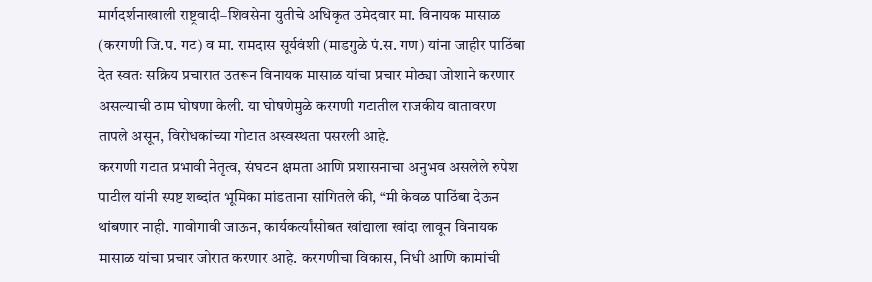मार्गदर्शनाखाली राष्ट्रवादी–शिवसेना युतीचे अधिकृत उमेदवार मा. विनायक मासाळ (करगणी जि.प. गट) व मा. रामदास सूर्यवंशी (माडगुळे पं.स. गण) यांना जाहीर पाठिंबा देत स्वतः सक्रिय प्रचारात उतरून विनायक मासाळ यांचा प्रचार मोठ्या जोशाने करणार असल्याची ठाम घोषणा केली. या घोषणेमुळे करगणी गटातील राजकीय वातावरण तापले असून, विरोधकांच्या गोटात अस्वस्थता पसरली आहे.
करगणी गटात प्रभावी नेतृत्व, संघटन क्षमता आणि प्रशासनाचा अनुभव असलेले रुपेश पाटील यांनी स्पष्ट शब्दांत भूमिका मांडताना सांगितले की, “मी केवळ पाठिंबा देऊन थांबणार नाही. गावोगावी जाऊन, कार्यकर्त्यांसोबत खांद्याला खांदा लावून विनायक मासाळ यांचा प्रचार जोरात करणार आहे. करगणीचा विकास, निधी आणि कामांची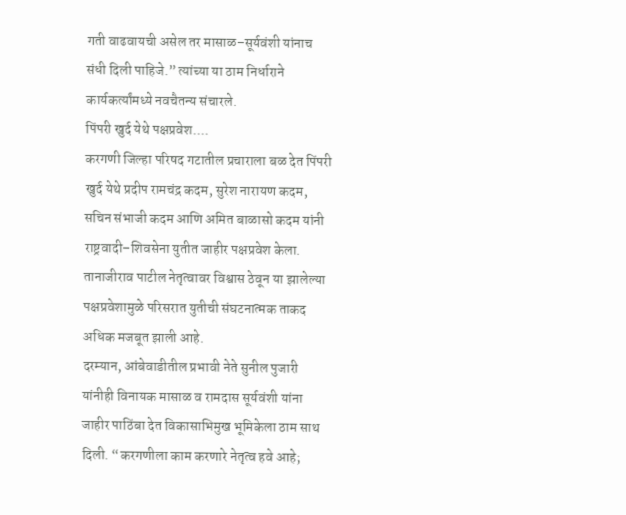गती वाढवायची असेल तर मासाळ–सूर्यवंशी यांनाच संधी दिली पाहिजे.” त्यांच्या या ठाम निर्धाराने कार्यकर्त्यांमध्ये नवचैतन्य संचारले.
पिंपरी खुर्द येथे पक्षप्रवेश....
करगणी जिल्हा परिषद गटातील प्रचाराला बळ देत पिंपरी खुर्द येथे प्रदीप रामचंद्र कदम, सुरेश नारायण कदम, सचिन संभाजी कदम आणि अमित बाळासो कदम यांनी राष्ट्रवादी–शिवसेना युतीत जाहीर पक्षप्रवेश केला. तानाजीराव पाटील नेतृत्वावर विश्वास ठेवून या झालेल्या पक्षप्रवेशामुळे परिसरात युतीची संघटनात्मक ताकद अधिक मजबूत झाली आहे.
दरम्यान, आंबेवाडीतील प्रभावी नेते सुनील पुजारी यांनीही विनायक मासाळ व रामदास सूर्यवंशी यांना जाहीर पाठिंबा देत विकासाभिमुख भूमिकेला ठाम साथ दिली. “करगणीला काम करणारे नेतृत्व हवे आहे;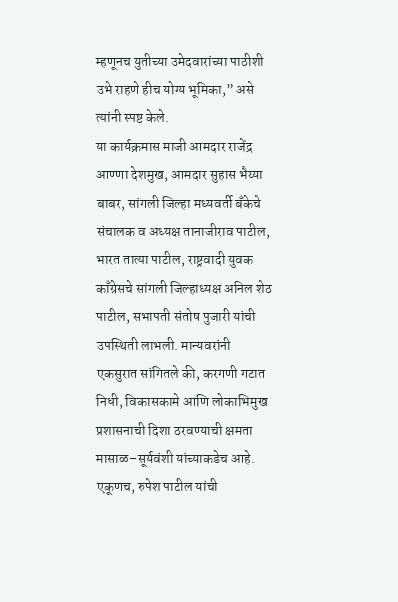म्हणूनच युतीच्या उमेदवारांच्या पाठीशी उभे राहणे हीच योग्य भूमिका,” असे त्यांनी स्पष्ट केले.
या कार्यक्रमास माजी आमदार राजेंद्र आण्णा देशमुख, आमदार सुहास भैय्या बाबर, सांगली जिल्हा मध्यवर्ती बँकेचे संचालक व अध्यक्ष तानाजीराव पाटील, भारत तात्या पाटील, राष्ट्रवादी युवक काँग्रेसचे सांगली जिल्हाध्यक्ष अनिल शेठ पाटील, सभापती संतोष पुजारी यांची उपस्थिती लाभली. मान्यवरांनी एकसुरात सांगितले की, करगणी गटात निधी, विकासकामे आणि लोकाभिमुख प्रशासनाची दिशा ठरवण्याची क्षमता मासाळ–सूर्यवंशी यांच्याकडेच आहे.
एकूणच, रुपेश पाटील यांची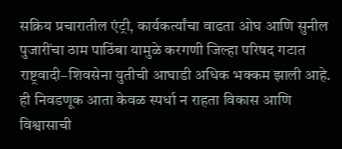सक्रिय प्रचारातील एंट्री, कार्यकर्त्यांचा वाढता ओघ आणि सुनील पुजारींचा ठाम पाठिंबा यामुळे करगणी जिल्हा परिषद गटात राष्ट्रवादी–शिवसेना युतीची आघाडी अधिक भक्कम झाली आहे. ही निवडणूक आता केवळ स्पर्धा न राहता विकास आणि विश्वासाची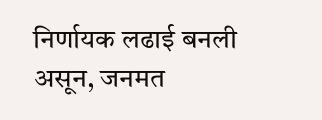निर्णायक लढाई बनली असून, जनमत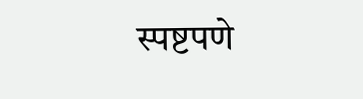स्पष्टपणे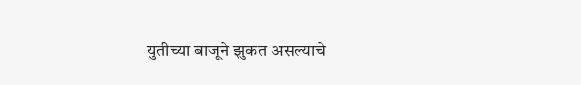युतीच्या बाजूने झुकत असल्याचे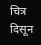चित्र दिसून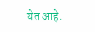येत आहे.